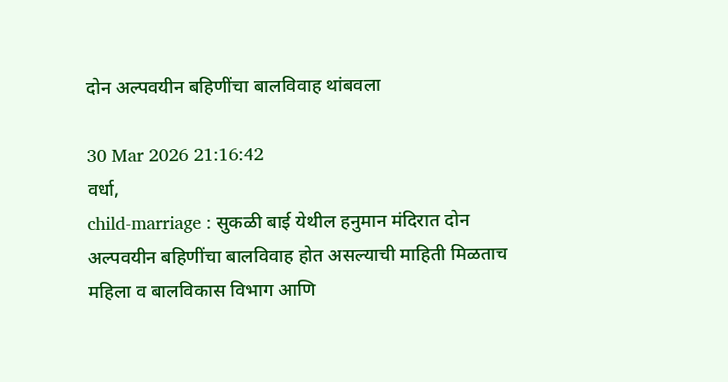दोन अल्पवयीन बहिणींचा बालविवाह थांबवला

30 Mar 2026 21:16:42
वर्धा,
child-marriage : सुकळी बाई येथील हनुमान मंदिरात दोन अल्पवयीन बहिणींचा बालविवाह होत असल्याची माहिती मिळताच महिला व बालविकास विभाग आणि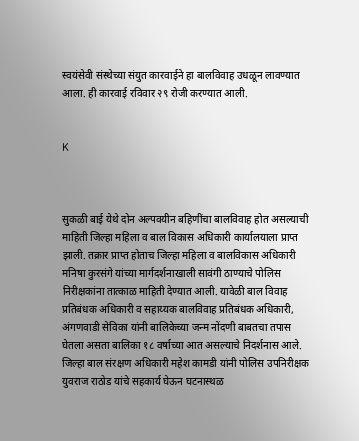स्वयंसेवी संस्थेच्या संयुत कारवाईने हा बालविवाह उधळून लावण्यात आला. ही कारवाई रविवार २९ रोजी करण्यात आली.


K



सुकळी बाई येथे दोन अल्पवयीन बहिणींचा बालविवाह होत असल्याची माहिती जिल्हा महिला व बाल विकास अधिकारी कार्यालयाला प्राप्त झाली. तक्रार प्राप्त होताच जिल्हा महिला व बालविकास अधिकारी मनिषा कुरसंगे यांच्या मार्गदर्शनाखाली सावंगी ठाण्याचे पोलिस निरीक्षकांना तात्काळ माहिती देण्यात आली. यावेळी बाल विवाह प्रतिबंधक अधिकारी व सहाय्यक बालविवाह प्रतिबंधक अधिकारी, अंगणवाडी सेविका यांनी बालिकेच्या जन्म नोंदणी बाबतचा तपास घेतला असता बालिका १८ वर्षाच्या आत असल्याचे निदर्शनास आले. जिल्हा बाल संरक्षण अधिकारी महेश कामडी यांनी पोलिस उपनिरीक्षक युवराज राठोड यांचे सहकार्य घेऊन घटनास्थळ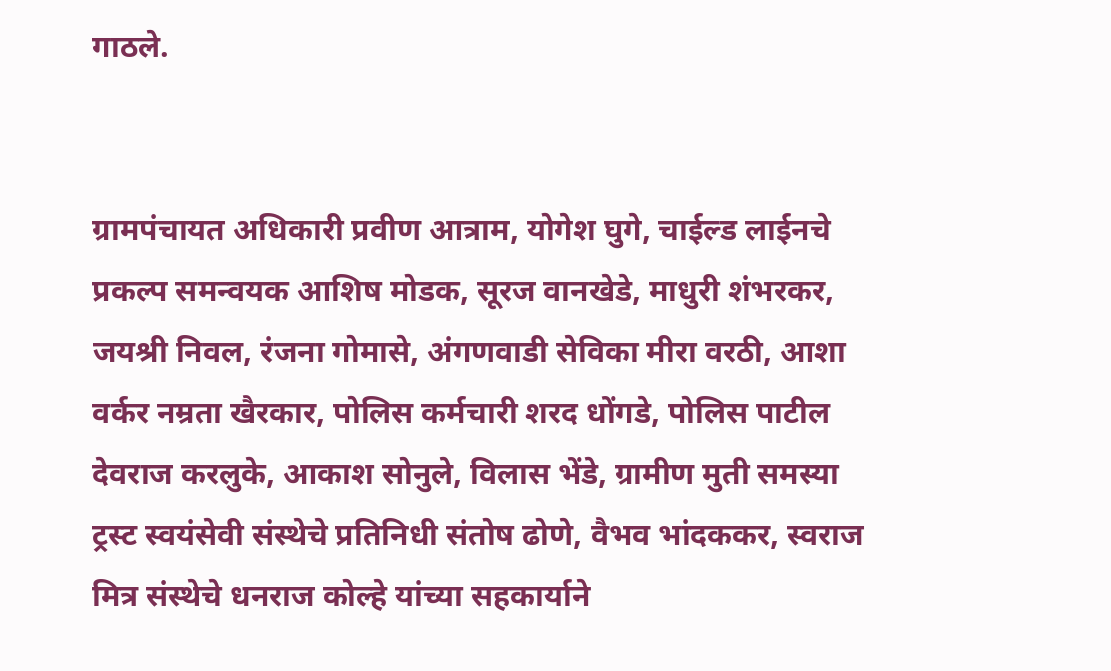गाठले.


ग्रामपंचायत अधिकारी प्रवीण आत्राम, योगेश घुगे, चाईल्ड लाईनचे प्रकल्प समन्वयक आशिष मोडक, सूरज वानखेडे, माधुरी शंभरकर, जयश्री निवल, रंजना गोमासे, अंगणवाडी सेविका मीरा वरठी, आशा वर्कर नम्रता खैरकार, पोलिस कर्मचारी शरद धोंगडे, पोलिस पाटील देवराज करलुके, आकाश सोनुले, विलास भेंडे, ग्रामीण मुती समस्या ट्रस्ट स्वयंसेवी संस्थेचे प्रतिनिधी संतोष ढोणे, वैभव भांदककर, स्वराज मित्र संस्थेचे धनराज कोल्हे यांच्या सहकार्याने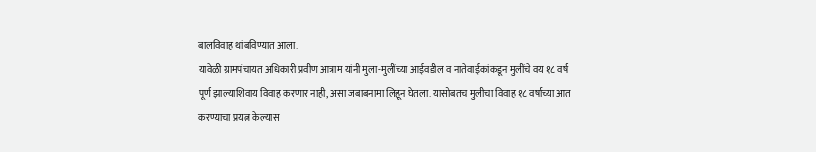बालविवाह थांबविण्यात आला.
यावेळी ग्रामपंचायत अधिकारी प्रवीण आत्राम यांनी मुला-मुलींच्या आईवडील व नातेवाईकांकडून मुलींचे वय १८ वर्ष पूर्ण झाल्याशिवाय विवाह करणार नाही, असा जबाबनामा लिहून घेतला. यासोबतच मुलीचा विवाह १८ वर्षाच्या आत करण्याचा प्रयत्न केल्यास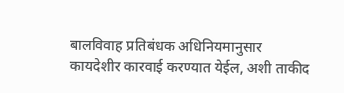बालविवाह प्रतिबंधक अधिनियमानुसार कायदेशीर कारवाई करण्यात येईल, अशी ताकीद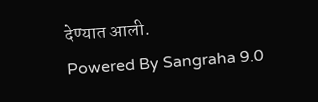देण्यात आली.
Powered By Sangraha 9.0